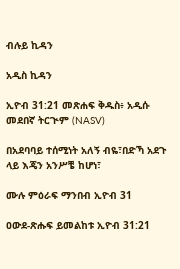ብሉይ ኪዳን

አዲስ ኪዳን

ኢዮብ 31:21 መጽሐፍ ቅዱስ፥ አዲሱ መደበኛ ትርጒም (NASV)

በአደባባይ ተሰሚነት አለኝ ብዬ፣በድኻ አደጉ ላይ እጄን አንሥቼ ከሆነ፣

ሙሉ ምዕራፍ ማንበብ ኢዮብ 31

ዐውደ-ጽሑፍ ይመልከቱ ኢዮብ 31:21